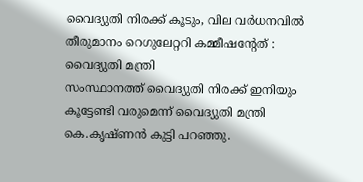വൈദ്യുതി നിരക്ക് കൂടും, വില വർധനവിൽ തീരുമാനം റെഗുലേറ്ററി കമ്മീഷന്റേത് : വൈദ്യുതി മന്ത്രി
സംസ്ഥാനത്ത് വൈദ്യുതി നിരക്ക് ഇനിയും കൂട്ടേണ്ടി വരുമെന്ന് വൈദ്യുതി മന്ത്രി കെ.കൃഷ്ണൻ കുട്ടി പറഞ്ഞു.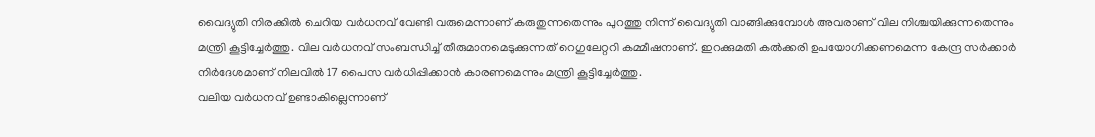വൈദ്യുതി നിരക്കിൽ ചെറിയ വർധനവ് വേണ്ടി വരുമെന്നാണ് കരുതുന്നതെന്നും പുറത്തു നിന്ന് വൈദ്യുതി വാങ്ങിക്കുമ്പോൾ അവരാണ് വില നിശ്ചയിക്കുന്നതെന്നും മന്ത്രി കൂട്ടിച്ചേർത്തു. വില വർധനവ് സംബന്ധിച്ച് തീരുമാനമെടുക്കുന്നത് റെഗുലേറ്ററി കമ്മീഷനാണ്. ഇറക്കുമതി കൽക്കരി ഉപയോഗിക്കണമെന്ന കേന്ദ്ര സർക്കാർ നിർദേശമാണ് നിലവിൽ 17 പൈസ വർധിപ്പിക്കാൻ കാരണമെന്നും മന്ത്രി കൂട്ടിച്ചേർത്തു.
വലിയ വർധനവ് ഉണ്ടാകില്ലെന്നാണ്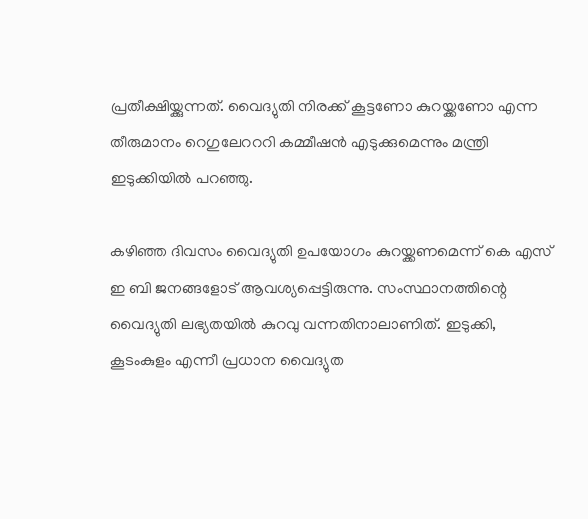പ്രതീക്ഷിയ്ക്കുന്നത്. വൈദ്യുതി നിരക്ക് കൂട്ടണോ കുറയ്ക്കണോ എന്ന തീരുമാനം റെഗുലേറററി കമ്മീഷൻ എടുക്കുമെന്നും മന്ത്രി ഇടുക്കിയിൽ പറഞ്ഞു.

കഴിഞ്ഞ ദിവസം വൈദ്യുതി ഉപയോഗം കുറയ്ക്കണമെന്ന് കെ എസ് ഇ ബി ജനങ്ങളോട് ആവശ്യപ്പെട്ടിരുന്നു. സംസ്ഥാനത്തിന്റെ വൈദ്യുതി ലഭ്യതയിൽ കുറവു വന്നതിനാലാണിത്. ഇടുക്കി, കൂടംകുളം എന്നീ പ്രധാന വൈദ്യുത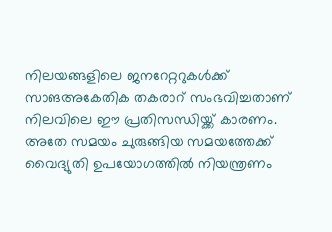നിലയങ്ങളിലെ ജനറേറ്ററുകൾക്ക് സാങഅകേതിക തകരാറ് സംഭവിച്ചതാണ് നിലവിലെ ഈ പ്രതിസന്ധിയ്ക്ക് കാരണം. അതേ സമയം ചുരുങ്ങിയ സമയത്തേക്ക് വൈദ്യുതി ഉപയോഗത്തിൽ നിയന്ത്രണം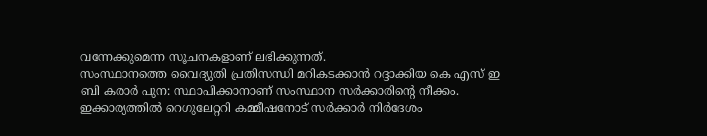വന്നേക്കുമെന്ന സൂചനകളാണ് ലഭിക്കുന്നത്.
സംസ്ഥാനത്തെ വൈദ്യുതി പ്രതിസന്ധി മറികടക്കാൻ റദ്ദാക്കിയ കെ എസ് ഇ ബി കരാർ പുന: സ്ഥാപിക്കാനാണ് സംസ്ഥാന സർക്കാരിന്റെ നീക്കം. ഇക്കാര്യത്തിൽ റെഗുലേറ്ററി കമ്മീഷനോട് സർക്കാർ നിർദേശം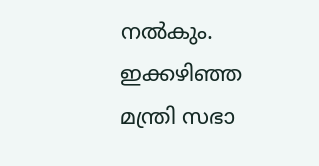നൽകും. ഇക്കഴിഞ്ഞ മന്ത്രി സഭാ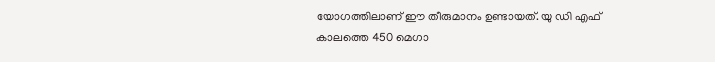യോഗത്തിലാണ് ഈ തീരുമാനം ഉണ്ടായത്. യു ഡി എഫ് കാലത്തെ 450 മെഗാ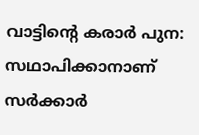വാട്ടിന്റെ കരാർ പുന: സഥാപിക്കാനാണ് സർക്കാർ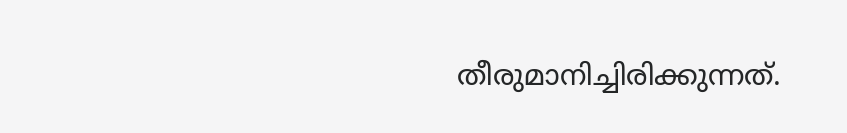തീരുമാനിച്ചിരിക്കുന്നത്.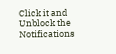Click it and Unblock the Notifications